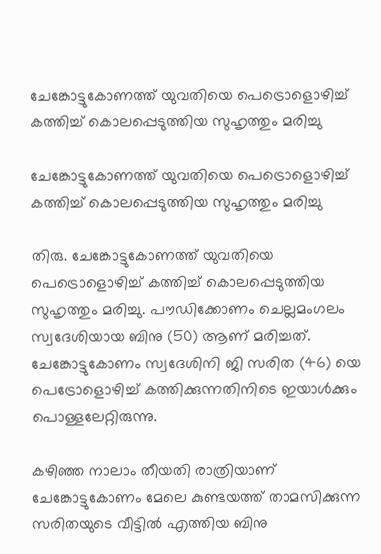ചേങ്കോട്ടുകോണത്ത് യുവതിയെ പെട്രൊളൊഴിച്ച് കത്തിച്ച് കൊലപ്പെടുത്തിയ സുഹൃത്തും മരിച്ചു

ചേങ്കോട്ടുകോണത്ത് യുവതിയെ പെട്രൊളൊഴിച്ച് കത്തിച്ച് കൊലപ്പെടുത്തിയ സുഹൃത്തും മരിച്ചു

തിരു. ചേങ്കോട്ടുകോണത്ത് യുവതിയെ പെട്രൊളൊഴിച്ച് കത്തിച്ച് കൊലപ്പെടുത്തിയ സുഹൃത്തും മരിച്ചു. പൗഡിക്കോണം ചെല്ലമംഗലം സ്വദേശിയായ ബിനു (50) ആണ് മരിച്ചത്.
ചേങ്കോട്ടുകോണം സ്വദേശിനി ജി സരിത (46) യെ പെട്രോളൊഴിച്ച് കത്തിക്കുന്നതിനിടെ ഇയാൾക്കും പൊള്ളലേറ്റിരുന്നു.

കഴിഞ്ഞ നാലാം തീയതി രാത്രിയാണ് ചേങ്കോട്ടുകോണം മേലെ കുണ്ടയത്ത് താമസിക്കുന്ന സരിതയുടെ വീട്ടിൽ എത്തിയ ബിനു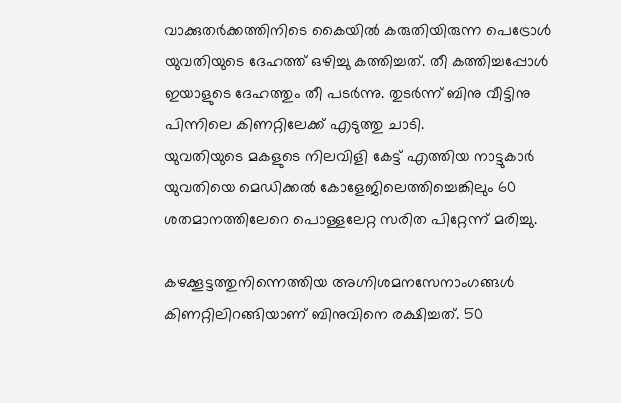വാക്കുതർക്കത്തിനിടെ കൈയിൽ കരുതിയിരുന്ന പെട്രോൾ യുവതിയുടെ ദേഹത്ത് ഒഴിച്ചു കത്തിച്ചത്. തീ കത്തിച്ചപ്പോൾ ഇയാളുടെ ദേഹത്തും തീ പടർന്നു. തുടർന്ന് ബിനു വീട്ടിനു പിന്നിലെ കിണറ്റിലേക്ക് എടുത്തു ചാടി.
യുവതിയുടെ മകളുടെ നിലവിളി കേട്ട് എത്തിയ നാട്ടുകാർ യുവതിയെ മെഡിക്കൽ കോളേജിലെത്തിച്ചെങ്കിലും 60 ശതമാനത്തിലേറെ പൊള്ളലേറ്റ സരിത പിറ്റേന്ന് മരിച്ചു.

കഴക്കൂട്ടത്തുനിന്നെത്തിയ അഗ്നിശമനസേനാംഗങ്ങൾ കിണറ്റിലിറങ്ങിയാണ് ബിനുവിനെ രക്ഷിച്ചത്. 50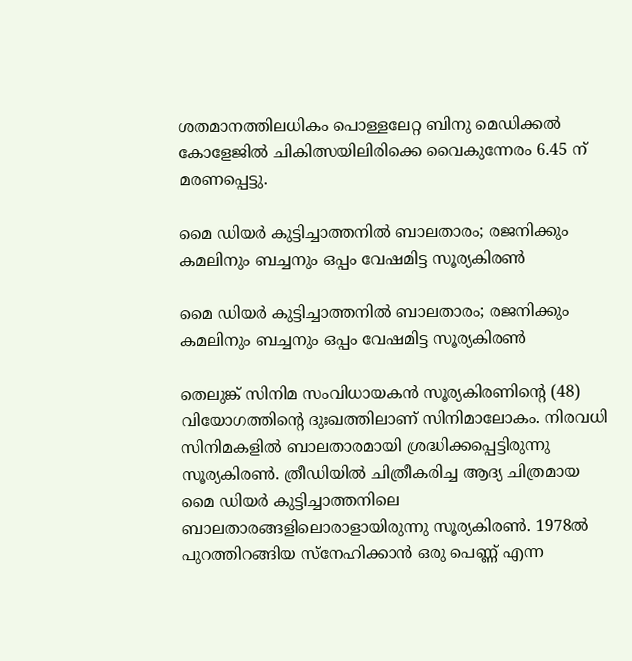ശതമാനത്തിലധികം പൊള്ളലേറ്റ ബിനു മെഡിക്കൽ കോളേജിൽ ചികിത്സയിലിരിക്കെ വൈകുന്നേരം 6.45 ന് മരണപ്പെട്ടു.

മൈ ഡിയര്‍ കുട്ടിച്ചാത്തനില്‍ ബാലതാരം; രജനിക്കും കമലിനും ബച്ചനും ഒപ്പം വേഷമിട്ട സൂര്യകിരണ്‍

മൈ ഡിയര്‍ കുട്ടിച്ചാത്തനില്‍ ബാലതാരം; രജനിക്കും കമലിനും ബച്ചനും ഒപ്പം വേഷമിട്ട സൂര്യകിരണ്‍

തെലുങ്ക് സിനിമ സംവിധായകന്‍ സൂര്യകിരണിന്റെ (48) വിയോഗത്തിന്റെ ദുഃഖത്തിലാണ് സിനിമാലോകം. നിരവധി സിനിമകളില്‍ ബാലതാരമായി ശ്രദ്ധിക്കപ്പെട്ടിരുന്നു സൂര്യകിരണ്‍. ത്രീഡിയില്‍ ചിത്രീകരിച്ച ആദ്യ ചിത്രമായ മൈ ഡിയര്‍ കുട്ടിച്ചാത്തനിലെ ബാലതാരങ്ങളിലൊരാളായിരുന്നു സൂര്യകിരണ്‍. 1978ല്‍ പുറത്തിറങ്ങിയ സ്‌നേഹിക്കാന്‍ ഒരു പെണ്ണ് എന്ന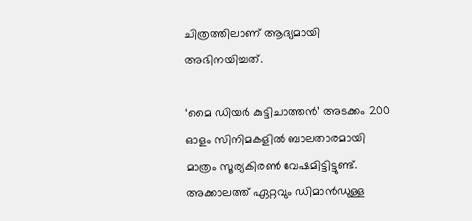ചിത്രത്തിലാണ് ആദ്യമായി അഭിനയിച്ചത്.

‘മൈ ഡിയർ കുട്ടിചാത്തൻ’ അടക്കം 200 ഓളം സിനിമകളിൽ ബാലതാരമായി മാത്രം സൂര്യകിരണ്‍ വേഷമിട്ടിട്ടുണ്ട്. അക്കാലത്ത് ഏറ്റവും ഡിമാൻഡുള്ള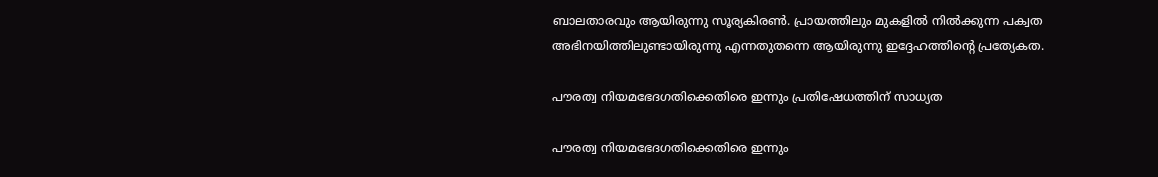ബാലതാരവും ആയിരുന്നു സൂര്യകിരണ്‍. പ്രായത്തിലും മുകളില്‍ നില്‍ക്കുന്ന പക്വത അഭിനയിത്തിലുണ്ടായിരുന്നു എന്നതുതന്നെ ആയിരുന്നു ഇദ്ദേഹത്തിന്‍റെ പ്രത്യേകത.

പൗരത്വ നിയമഭേദഗതിക്കെതിരെ ഇന്നും പ്രതിഷേധത്തിന് സാധ്യത

പൗരത്വ നിയമഭേദഗതിക്കെതിരെ ഇന്നും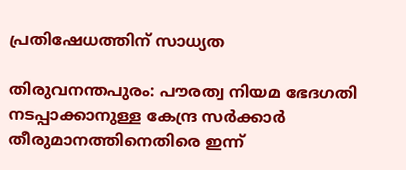പ്രതിഷേധത്തിന് സാധ്യത

തിരുവനന്തപുരം: പൗരത്വ നിയമ ഭേദഗതി നടപ്പാക്കാനുള്ള കേന്ദ്ര സര്‍ക്കാര്‍ തീരുമാനത്തിനെതിരെ ഇന്ന്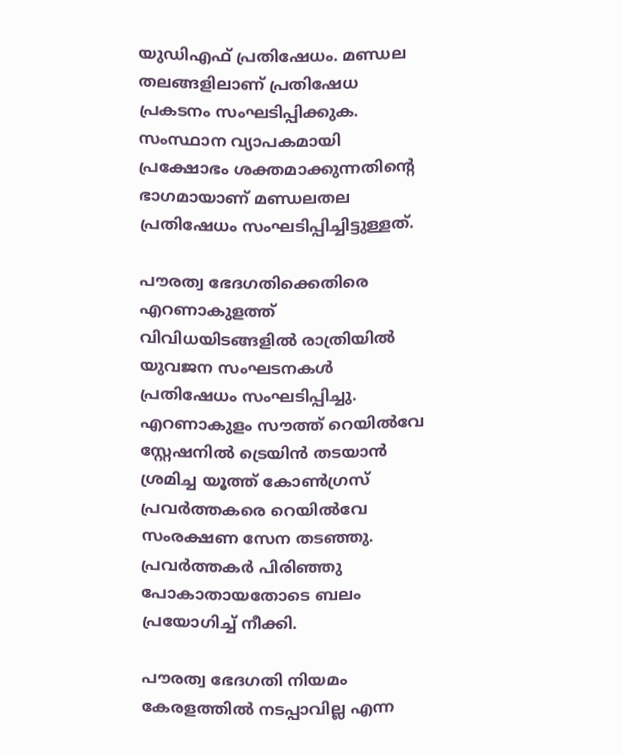യുഡിഎഫ് പ്രതിഷേധം. മണ്ഡല തലങ്ങളിലാണ് പ്രതിഷേധ പ്രകടനം സംഘടിപ്പിക്കുക. സംസ്ഥാന വ്യാപകമായി പ്രക്ഷോഭം ശക്തമാക്കുന്നതിന്റെ ഭാഗമായാണ് മണ്ഡലതല പ്രതിഷേധം സംഘടിപ്പിച്ചിട്ടുള്ളത്.

പൗരത്വ ഭേദഗതിക്കെതിരെ എറണാകുളത്ത് വിവിധയിടങ്ങളില്‍ രാത്രിയില്‍ യുവജന സംഘടനകള്‍ പ്രതിഷേധം സംഘടിപ്പിച്ചു. എറണാകുളം സൗത്ത് റെയില്‍വേ സ്റ്റേഷനില്‍ ട്രെയിന്‍ തടയാന്‍ ശ്രമിച്ച യൂത്ത് കോണ്‍ഗ്രസ് പ്രവര്‍ത്തകരെ റെയില്‍വേ സംരക്ഷണ സേന തടഞ്ഞു. പ്രവര്‍ത്തകര്‍ പിരിഞ്ഞു പോകാതായതോടെ ബലം പ്രയോഗിച്ച് നീക്കി.

പൗരത്വ ഭേദഗതി നിയമം കേരളത്തില്‍ നടപ്പാവില്ല എന്ന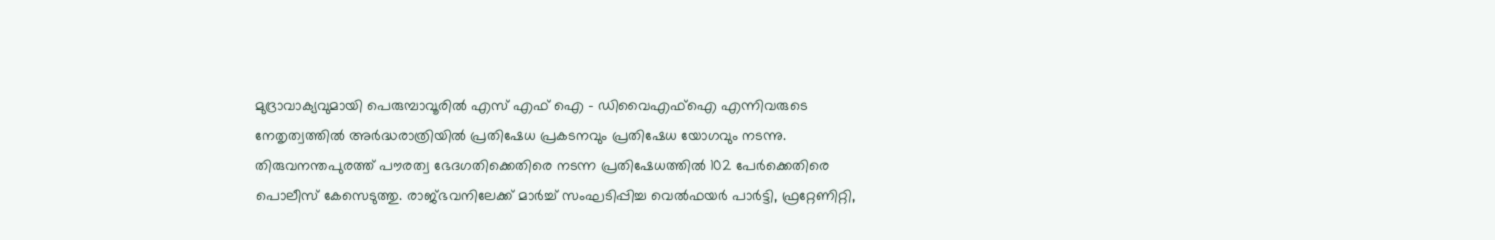മുദ്രാവാക്യവുമായി പെരുമ്പാവൂരില്‍ എസ് എഫ് ഐ – ഡിവൈഎഫ്‌ഐ എന്നിവരുടെ നേതൃത്വത്തില്‍ അര്‍ദ്ധരാത്രിയില്‍ പ്രതിഷേധ പ്രകടനവും പ്രതിഷേധ യോഗവും നടന്നു. തിരുവനന്തപുരത്ത് പൗരത്വ ഭേദഗതിക്കെതിരെ നടന്ന പ്രതിഷേധത്തില്‍ 102 പേര്‍ക്കെതിരെ പൊലീസ് കേസെടുത്തു. രാജ്ഭവനിലേക്ക് മാര്‍ച്ച് സംഘടിപ്പിച്ച വെല്‍ഫയര്‍ പാര്‍ട്ടി, ഫ്രറ്റേണിറ്റി,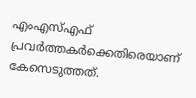എംഎസ്എഫ് പ്രവര്‍ത്തകര്‍ക്കെതിരെയാണ് കേസെടുത്തത്.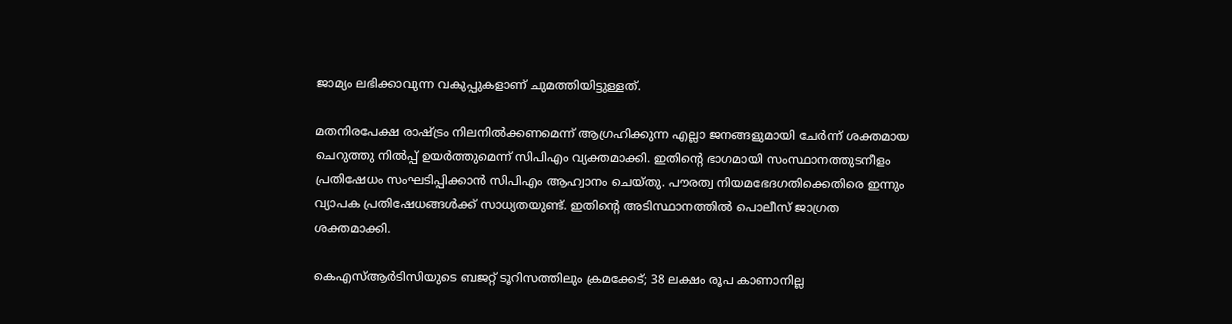ജാമ്യം ലഭിക്കാവുന്ന വകുപ്പുകളാണ് ചുമത്തിയിട്ടുള്ളത്.

മതനിരപേക്ഷ രാഷ്ട്രം നിലനില്‍ക്കണമെന്ന് ആഗ്രഹിക്കുന്ന എല്ലാ ജനങ്ങളുമായി ചേര്‍ന്ന് ശക്തമായ ചെറുത്തു നില്‍പ്പ് ഉയര്‍ത്തുമെന്ന് സിപിഎം വ്യക്തമാക്കി. ഇതിന്റെ ഭാഗമായി സംസ്ഥാനത്തുടനീളം പ്രതിഷേധം സംഘടിപ്പിക്കാന്‍ സിപിഎം ആഹ്വാനം ചെയ്തു. പൗരത്വ നിയമഭേദഗതിക്കെതിരെ ഇന്നും വ്യാപക പ്രതിഷേധങ്ങള്‍ക്ക് സാധ്യതയുണ്ട്. ഇതിന്റെ അടിസ്ഥാനത്തില്‍ പൊലീസ് ജാഗ്രത ശക്തമാക്കി.

കെഎസ്ആര്‍ടിസിയുടെ ബജറ്റ് ടൂറിസത്തിലും ക്രമക്കേട്; 38 ലക്ഷം രൂപ കാണാനില്ല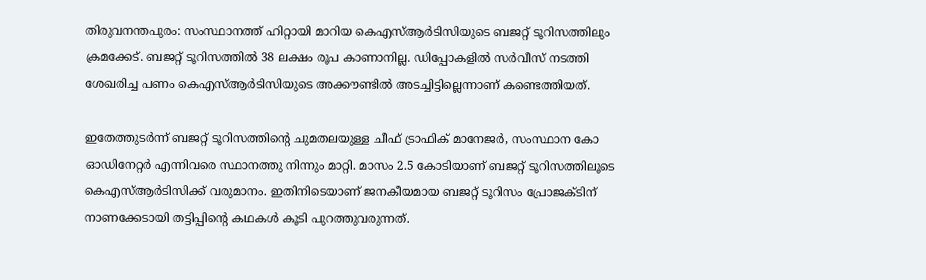തിരുവനന്തപുരം: സംസ്ഥാനത്ത് ഹിറ്റായി മാറിയ കെഎസ്ആര്‍ടിസിയുടെ ബജറ്റ് ടൂറിസത്തിലും ക്രമക്കേട്. ബജറ്റ് ടൂറിസത്തില്‍ 38 ലക്ഷം രൂപ കാണാനില്ല. ഡിപ്പോകളില്‍ സര്‍വീസ് നടത്തി ശേഖരിച്ച പണം കെഎസ്ആര്‍ടിസിയുടെ അക്കൗണ്ടില്‍ അടച്ചിട്ടില്ലെന്നാണ് കണ്ടെത്തിയത്.

ഇതേത്തുടര്‍ന്ന് ബജറ്റ് ടൂറിസത്തിന്റെ ചുമതലയുള്ള ചീഫ് ട്രാഫിക് മാനേജര്‍, സംസ്ഥാന കോ ഓഡിനേറ്റര്‍ എന്നിവരെ സ്ഥാനത്തു നിന്നും മാറ്റി. മാസം 2.5 കോടിയാണ് ബജറ്റ് ടൂറിസത്തിലൂടെ കെഎസ്ആര്‍ടിസിക്ക് വരുമാനം. ഇതിനിടെയാണ് ജനകീയമായ ബജറ്റ് ടൂറിസം പ്രോജക്ടിന് നാണക്കേടായി തട്ടിപ്പിന്റെ കഥകള്‍ കൂടി പുറത്തുവരുന്നത്.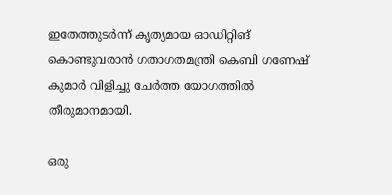ഇതേത്തുടര്‍ന്ന് കൃത്യമായ ഓഡിറ്റിങ് കൊണ്ടുവരാന്‍ ഗതാഗതമന്ത്രി കെബി ഗണേഷ് കുമാര്‍ വിളിച്ചു ചേര്‍ത്ത യോഗത്തില്‍ തീരുമാനമായി.

ഒരു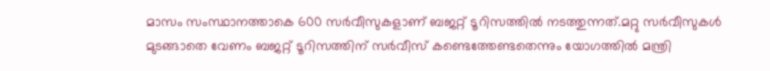മാസം സംസ്ഥാനത്താകെ 600 സർവീസുകളാണ് ബജറ്റ് ടൂറിസത്തിൽ നടത്തുന്നത്.മറ്റു സർവീസുകൾ മുടങ്ങാതെ വേണം ബജറ്റ് ടൂറിസത്തിന് സർവീസ് കണ്ടെത്തേണ്ടതെന്നും യോഗത്തിൽ മന്ത്രി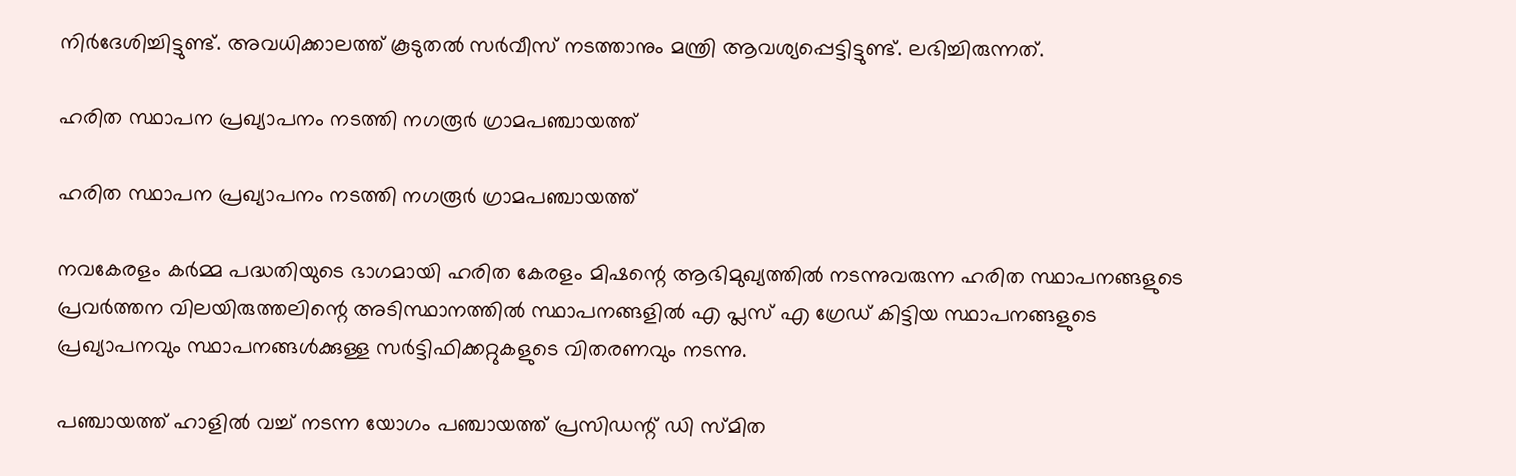നിർദേശിച്ചിട്ടുണ്ട്. അവധിക്കാലത്ത് കൂടുതൽ സർവീസ് നടത്താനും മന്ത്രി ആവശ്യപ്പെട്ടിട്ടുണ്ട്. ലഭിച്ചിരുന്നത്.

ഹരിത സ്ഥാപന പ്രഖ്യാപനം നടത്തി നഗരൂർ ഗ്രാമപഞ്ചായത്ത്

ഹരിത സ്ഥാപന പ്രഖ്യാപനം നടത്തി നഗരൂർ ഗ്രാമപഞ്ചായത്ത്

നവകേരളം കർമ്മ പദ്ധതിയുടെ ഭാഗമായി ഹരിത കേരളം മിഷന്റെ ആഭിമുഖ്യത്തിൽ നടന്നുവരുന്ന ഹരിത സ്ഥാപനങ്ങളുടെ പ്രവർത്തന വിലയിരുത്തലിന്റെ അടിസ്ഥാനത്തിൽ സ്ഥാപനങ്ങളിൽ എ പ്ലസ് എ ഗ്രേഡ് കിട്ടിയ സ്ഥാപനങ്ങളുടെ പ്രഖ്യാപനവും സ്ഥാപനങ്ങൾക്കുള്ള സർട്ടിഫിക്കറ്റുകളുടെ വിതരണവും നടന്നു.

പഞ്ചായത്ത് ഹാളിൽ വച്ച് നടന്ന യോഗം പഞ്ചായത്ത്‌ പ്രസിഡന്റ് ഡി സ്മിത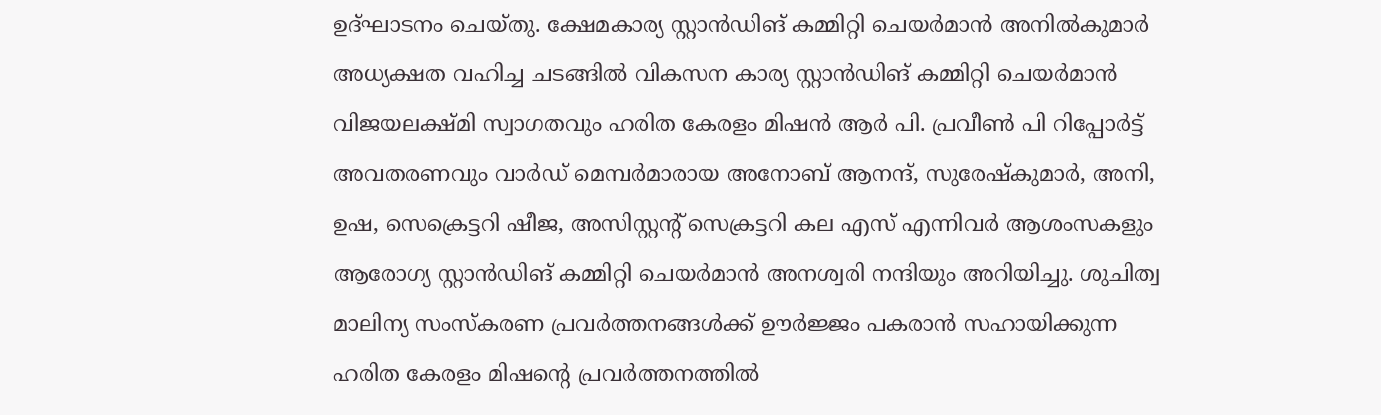ഉദ്ഘാടനം ചെയ്തു. ക്ഷേമകാര്യ സ്റ്റാൻഡിങ് കമ്മിറ്റി ചെയർമാൻ അനിൽകുമാർ അധ്യക്ഷത വഹിച്ച ചടങ്ങിൽ വികസന കാര്യ സ്റ്റാൻഡിങ് കമ്മിറ്റി ചെയർമാൻ വിജയലക്ഷ്മി സ്വാഗതവും ഹരിത കേരളം മിഷൻ ആർ പി. പ്രവീൺ പി റിപ്പോർട്ട്‌ അവതരണവും വാർഡ് മെമ്പർമാരായ അനോബ് ആനന്ദ്, സുരേഷ്‌കുമാർ, അനി, ഉഷ, സെക്രെട്ടറി ഷീജ, അസിസ്റ്റന്റ് സെക്രട്ടറി കല എസ് എന്നിവർ ആശംസകളും ആരോഗ്യ സ്റ്റാൻഡിങ് കമ്മിറ്റി ചെയർമാൻ അനശ്വരി നന്ദിയും അറിയിച്ചു. ശുചിത്വ മാലിന്യ സംസ്കരണ പ്രവർത്തനങ്ങൾക്ക് ഊർജ്ജം പകരാൻ സഹായിക്കുന്ന ഹരിത കേരളം മിഷന്റെ പ്രവർത്തനത്തിൽ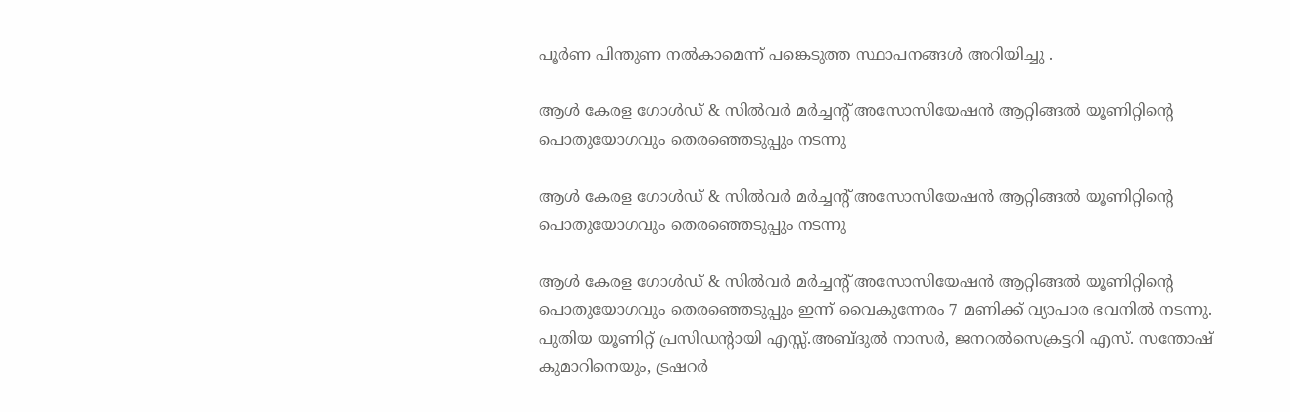പൂർണ പിന്തുണ നൽകാമെന്ന് പങ്കെടുത്ത സ്ഥാപനങ്ങൾ അറിയിച്ചു .

ആൾ കേരള ഗോൾഡ് & സിൽവർ മർച്ചന്റ് അസോസിയേഷൻ ആറ്റിങ്ങൽ യൂണിറ്റിന്റെ പൊതുയോഗവും തെരഞ്ഞെടുപ്പും നടന്നു

ആൾ കേരള ഗോൾഡ് & സിൽവർ മർച്ചന്റ് അസോസിയേഷൻ ആറ്റിങ്ങൽ യൂണിറ്റിന്റെ പൊതുയോഗവും തെരഞ്ഞെടുപ്പും നടന്നു

ആൾ കേരള ഗോൾഡ് & സിൽവർ മർച്ചന്റ് അസോസിയേഷൻ ആറ്റിങ്ങൽ യൂണിറ്റിന്റെ പൊതുയോഗവും തെരഞ്ഞെടുപ്പും ഇന്ന് വൈകുന്നേരം 7 മണിക്ക് വ്യാപാര ഭവനിൽ നടന്നു. പുതിയ യൂണിറ്റ് പ്രസിഡന്റായി എസ്സ്.അബ്ദുൽ നാസർ, ജനറൽസെക്രട്ടറി എസ്. സന്തോഷ് കുമാറിനെയും, ട്രഷറർ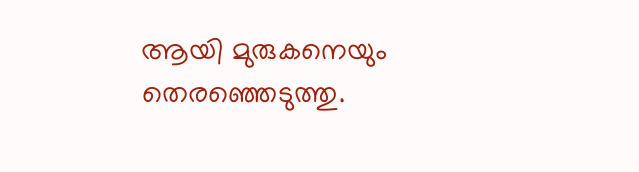ആയി മുരുകനെയും തെരഞ്ഞെടുത്തു.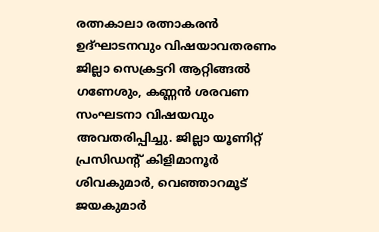രത്നകാലാ രത്നാകരൻ ഉദ്ഘാടനവും വിഷയാവതരണം ജില്ലാ സെക്രട്ടറി ആറ്റിങ്ങൽ ഗണേശും, കണ്ണൻ ശരവണ സംഘടനാ വിഷയവും അവതരിപ്പിച്ചു. ജില്ലാ യൂണിറ്റ് പ്രസിഡൻ്റ് കിളിമാനൂർ ശിവകുമാർ, വെഞ്ഞാറമൂട് ജയകുമാർ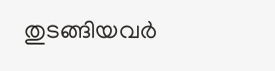തുടങ്ങിയവർ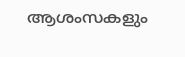ആശംസകളും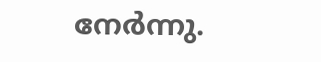നേർന്നു.